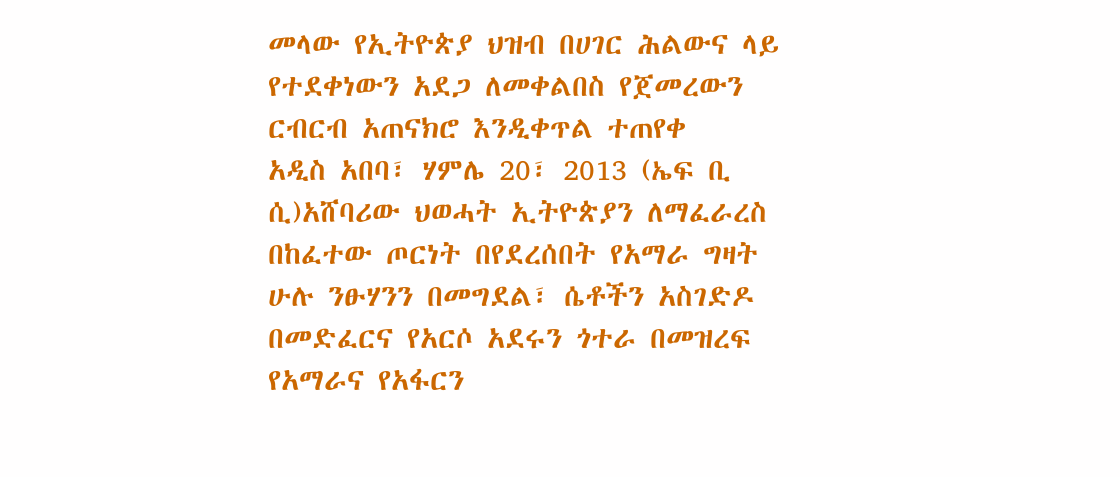መላው የኢትዮጵያ ህዝብ በሀገር ሕልውና ላይ የተደቀነውን አደጋ ለመቀልበስ የጀመረውን ርብርብ አጠናክሮ እንዲቀጥል ተጠየቀ
አዲስ አበባ፣ ሃምሌ 20፣ 2013 (ኤፍ ቢ ሲ)አሸባሪው ህወሓት ኢትዮጵያን ለማፈራረስ በከፈተው ጦርነት በየደረሰበት የአማራ ግዛት ሁሉ ንፁሃንን በመግደል፣ ሴቶችን አስገድዶ በመድፈርና የአርሶ አደሩን ጎተራ በመዝረፍ የአማራና የአፋርን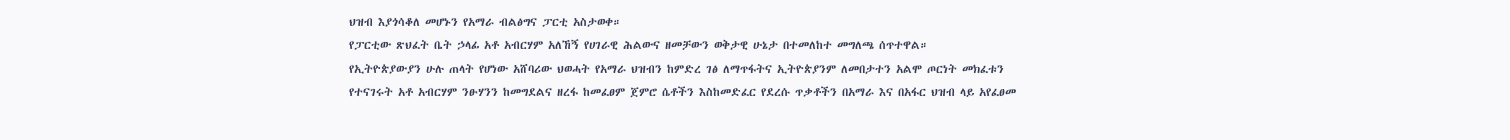ህዝብ እያጎሳቆለ መሆኑን የአማራ ብልፅግና ፓርቲ አስታወቀ።
የፓርቲው ጽህፈት ቤት ኃላፊ አቶ አብርሃም አለኸኝ የሀገራዊ ሕልውና ዘመቻውን ወቅታዊ ሁኔታ በተመለከተ መግለጫ ሰጥተዋል።
የኢትዮጵያውያን ሁሉ ጠላት የሆነው አሸባሪው ህወሓት የአማራ ህዝብን ከምድረ ገፅ ለማጥፋትና ኢትዮጵያንም ለመበታተን አልሞ ጦርነት መክፈቱን የተናገሩት አቶ አብርሃም ንፁሃንን ከመግደልና ዘረፋ ከመፈፀም ጀምሮ ሴቶችን እስከመድፈር የደረሱ ጥቃቶችን በአማራ እና በአፋር ህዝብ ላይ አየፈፀመ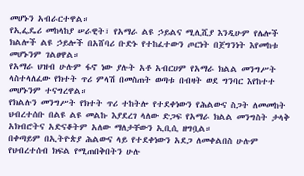መሆኑን አብራርተዋል።
የኢፌዴሪ መከላከያ ሠራዊት፣ የአማራ ልዩ ኃይልና ሚሊሺያ እንዲሁም የሌሎች ክልሎች ልዩ ኃይሎች በአሸባሪ ቡድኑ የተከፈተውን ጦርነት በጀግንነት እየመከቱ መሆኑንም ገልፀዋል።
የአማራ ህዝብ ሁሉም ፋኖ ነው ያሉት አቶ አብርሀም የአማራ ክልል መንግሥት ላስተላለፈው የክተት ጥሪ ምላሽ በመስጠት ወጣቱ በብዛት ወደ ግንባር እየከተተ መሆኑንም ተናግረዋል።
የክልሉን መንግሥት የክተት ጥሪ ተከትሎ የተደቀነውን የሕልውና ስጋት ለመመከት ህብረተሰቡ በልዩ ልዩ መልኩ እያደረገ ላለው ድጋፍ የአማራ ክልል መንግስት ታላቅ አክብሮትና አድናቆትም አለው ማለታቸውን ኢቢሲ ዘግቧል።
በቀጣይም በኢትዮጵያ ሕልውና ላይ የተደቀነውን አደጋ ለመቀልበስ ሁሉም የህብረተሰብ ክፍል የሚጠበቅበትን ሁሉ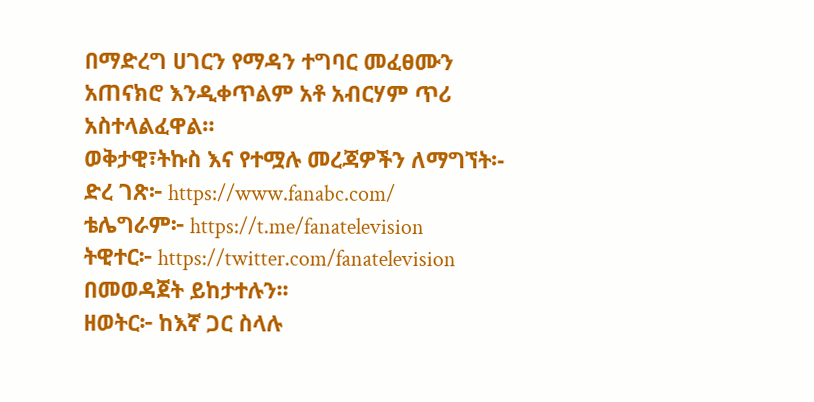በማድረግ ሀገርን የማዳን ተግባር መፈፀሙን አጠናክሮ እንዲቀጥልም አቶ አብርሃም ጥሪ አስተላልፈዋል።
ወቅታዊ፣ትኩስ እና የተሟሉ መረጃዎችን ለማግኘት፡-
ድረ ገጽ፦ https://www.fanabc.com/
ቴሌግራም፦ https://t.me/fanatelevision
ትዊተር፦ https://twitter.com/fanatelevision በመወዳጀት ይከታተሉን፡፡
ዘወትር፦ ከእኛ ጋር ስላሉ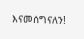እናመሰግናለን!